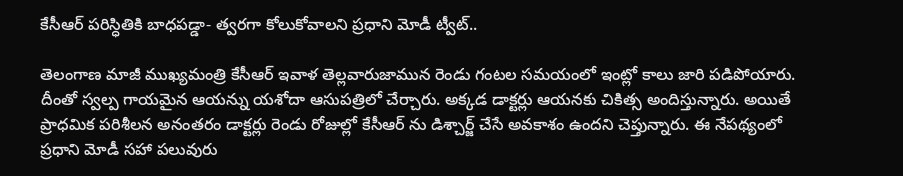కేసీఆర్ పరిస్ధితికి బాధపడ్డా- త్వరగా కోలుకోవాలని ప్రధాని మోడీ ట్వీట్..

తెలంగాణ మాజీ ముఖ్యమంత్రి కేసీఆర్ ఇవాళ తెల్లవారుజామున రెండు గంటల సమయంలో ఇంట్లో కాలు జారి పడిపోయారు. దీంతో స్వల్ప గాయమైన ఆయన్ను యశోదా ఆసుపత్రిలో చేర్చారు. అక్కడ డాక్టర్లు ఆయనకు చికిత్స అందిస్తున్నారు. అయితే ప్రాధమిక పరిశీలన అనంతరం డాక్టర్లు రెండు రోజుల్లో కేసీఆర్ ను డిశ్చార్జ్ చేసే అవకాశం ఉందని చెప్తున్నారు. ఈ నేపథ్యంలో ప్రధాని మోడీ సహా పలువురు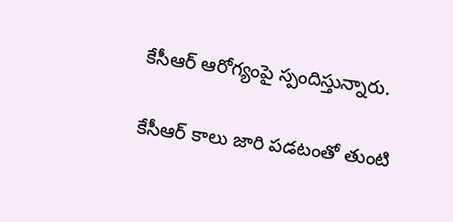కేసీఆర్ ఆరోగ్యంపై స్పందిస్తున్నారు.

కేసీఆర్ కాలు జారి పడటంతో తుంటి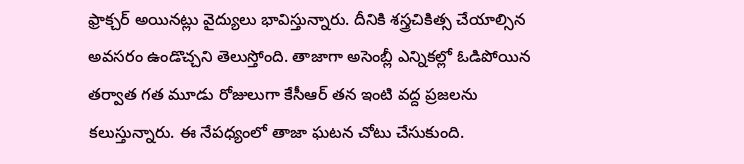ఫ్రాక్చర్‌ అయినట్లు వైద్యులు భావిస్తున్నారు. దీనికి శస్త్రచికిత్స చేయాల్సిన అవసరం ఉండొచ్చని తెలుస్తోంది. తాజాగా అసెంబ్లీ ఎన్నికల్లో ఓడిపోయిన తర్వాత గత మూడు రోజులుగా కేసీఆర్ తన ఇంటి వద్ద ప్రజలను కలుస్తున్నారు. ఈ నేపధ్యంలో తాజా ఘటన చోటు చేసుకుంది.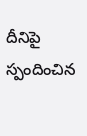దీనిపై స్పందించిన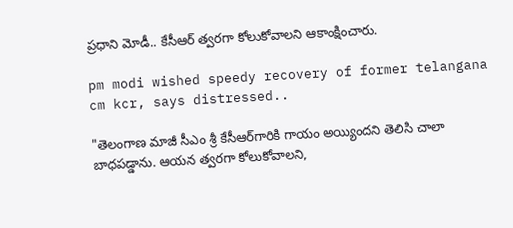ప్రధాని మోడీ.. కేసీఆర్ త్వరగా కోలుకోవాలని ఆకాంక్షించారు.

pm modi wished speedy recovery of former telangana cm kcr, says distressed..

"తెలంగాణ మాజీ సీఎం శ్రీ కేసీఆర్‌గారికి గాయం అయ్యిందని తెలిసి చాలా బాధపడ్డాను. ఆయన త్వరగా కోలుకోవాలని,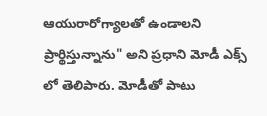ఆయురారోగ్యాలతో ఉండాలని ప్రార్థిస్తున్నాను" అని ప్రధాని మోడీ ఎక్స్ లో తెలిపారు. మోడీతో పాటు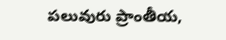పలువురు ప్రాంతీయ,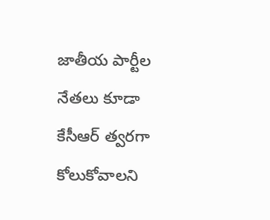జాతీయ పార్టీల నేతలు కూడా కేసీఆర్ త్వరగా కోలుకోవాలని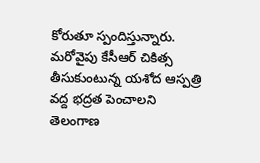కోరుతూ స్పందిస్తున్నారు. మరోవైపు కేసీఆర్ చికిత్స తీసుకుంటున్న యశోద ఆస్పత్రి వద్ద భద్రత పెంచాలని తెలంగాణ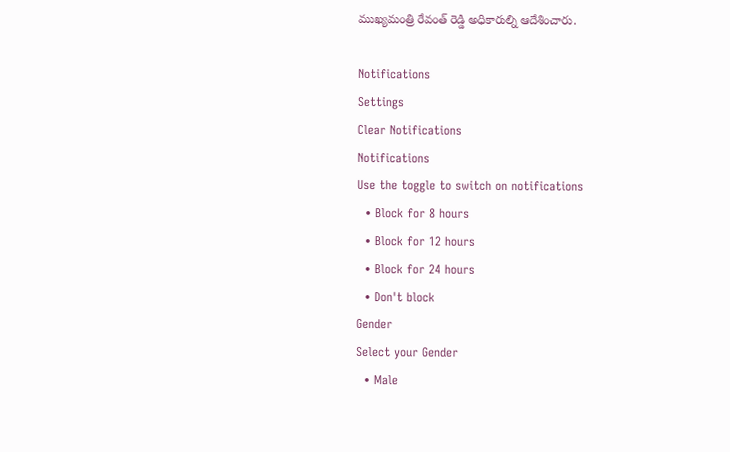ముఖ్యమంత్రి రేవంత్ రెడ్డి అధికారుల్ని ఆదేశించారు.

Notifications
Settings
Clear Notifications
Notifications
Use the toggle to switch on notifications
  • Block for 8 hours
  • Block for 12 hours
  • Block for 24 hours
  • Don't block
Gender
Select your Gender
  • Male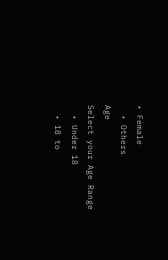• Female
  • Others
Age
Select your Age Range
  • Under 18
  • 18 to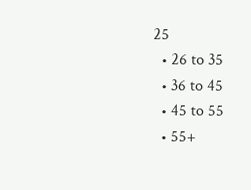25
  • 26 to 35
  • 36 to 45
  • 45 to 55
  • 55+